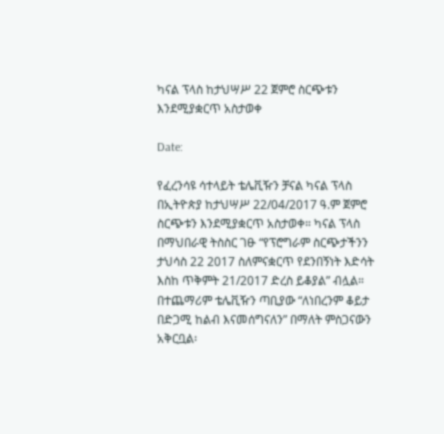ካናል ፕላስ ከታህሣሥ 22 ጀምሮ ስርጭቱን እንደሚያቋርጥ አስታወቀ

Date:

የፈረንሳዩ ሳተላይት ቴሌቪዥን ቻናል ካናል ፕላስ በኢትዮጵያ ከታህሣሥ 22/04/2017 ዓ.ም ጀምሮ ስርጭቱን እንደሚያቋርጥ አስታወቀ። ካናል ፕላስ በማህበራዊ ትስስር ገፁ “የፕሮግራም ስርጭታችንን ታህሳስ 22 2017 ስለምናቋርጥ የደንበኝነት እድሳት እስከ ጥቅምት 21/2017 ድረስ ይቆያል” ብሏል። በተጨማሪም ቴሌቪዥን ጣቢያው “ለነበረንም ቆይታ በድጋሚ ከልብ እናመሰግናለን” በማለት ምስጋናውን አቅርቧል፡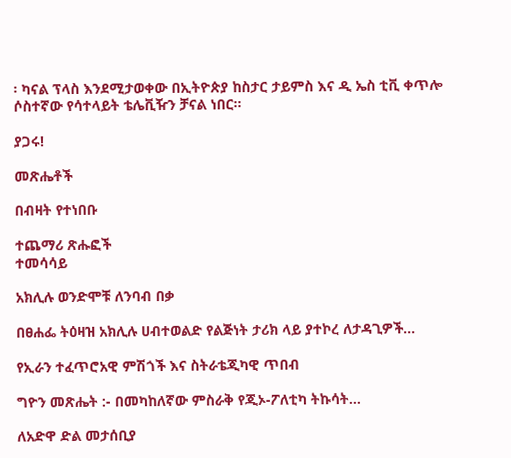፡ ካናል ፕላስ እንደሚታወቀው በኢትዮጵያ ከስታር ታይምስ እና ዲ ኤስ ቲቪ ቀጥሎ ሶስተኛው የሳተላይት ቴሌቪዥን ቻናል ነበር።

ያጋሩ!

መጽሔቶች

በብዛት የተነበቡ

ተጨማሪ ጽሑፎች
ተመሳሳይ

አክሊሉ ወንድሞቹ ለንባብ በቃ

በፀሐፌ ትዕዛዝ አክሊሉ ሀብተወልድ የልጅነት ታሪክ ላይ ያተኮረ ለታዳጊዎች...

የኢራን ተፈጥሮአዊ ምሽጎች እና ስትራቴጂካዊ ጥበብ

ግዮን መጽሔት :- በመካከለኛው ምስራቅ የጂኦ-ፖለቲካ ትኩሳት...

ለአድዋ ድል መታሰቢያ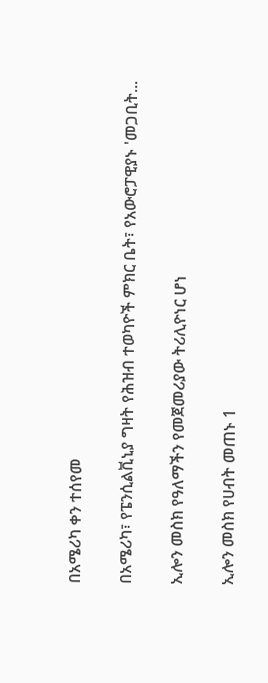በአሜሪካ ቀን ተሰየመ

በአሜሪካ፣ የፔንሲልቪኒያ ግዛት የሕዝብ ተወካዮች ምክር ቤት፣ የአውሮፓዊያኑ 'መጋቢት...

ኢሎን መስክ የዓለማችን የመጀመሪያው ትሪሊዮነር ሆነ

ኢሎን መስክ የሀብት መጠኑ 1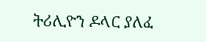ትሪሊዮን ዶላር ያለፈ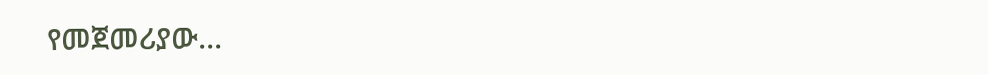የመጀመሪያው...